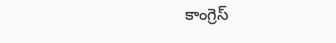కాంగ్రెస్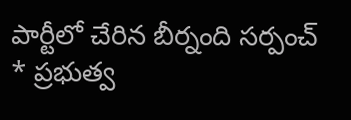పార్టీలో చేరిన బీర్నంది సర్పంచ్
* ప్రభుత్వ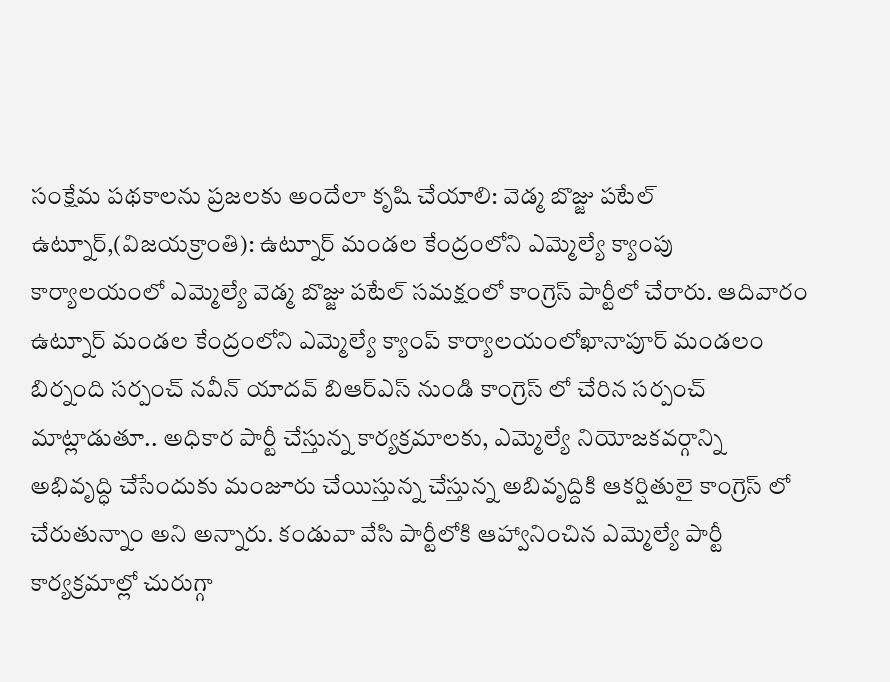సంక్షేమ పథకాలను ప్రజలకు అందేలా కృషి చేయాలి: వెడ్మ బొజ్జు పటేల్
ఉట్నూర్,(విజయక్రాంతి): ఉట్నూర్ మండల కేంద్రంలోని ఎమ్మెల్యే క్యాంపు కార్యాలయంలో ఎమ్మెల్యే వెడ్మ బొజ్జు పటేల్ సమక్షంలో కాంగ్రెస్ పార్టీలో చేరారు. ఆదివారం ఉట్నూర్ మండల కేంద్రంలోని ఎమ్మెల్యే క్యాంప్ కార్యాలయంలోఖానాపూర్ మండలం బిర్నంది సర్పంచ్ నవీన్ యాదవ్ బిఆర్ఎస్ నుండి కాంగ్రెస్ లో చేరిన సర్పంచ్ మాట్లాడుతూ.. అధికార పార్టీ చేస్తున్న కార్యక్రమాలకు, ఎమ్మెల్యే నియోజకవర్గాన్ని అభివృద్ధి చేసేందుకు మంజూరు చేయిస్తున్న చేస్తున్న అబివృద్దికి ఆకర్షితులై కాంగ్రెస్ లో చేరుతున్నాం అని అన్నారు. కండువా వేసి పార్టీలోకి ఆహ్వానించిన ఎమ్మెల్యే పార్టీ కార్యక్రమాల్లో చురుగ్గా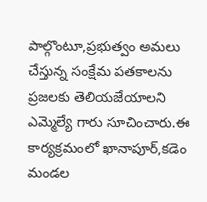పాల్గొంటూ,ప్రభుత్వం అమలు చేస్తున్న సంక్షేమ పతకాలను ప్రజలకు తెలియజేయాలని ఎమ్మెల్యే గారు సూచించారు.ఈ కార్యక్రమంలో ఖానాపూర్,కడెం మండల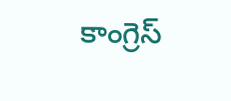కాంగ్రెస్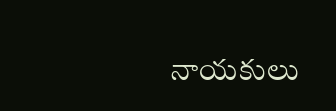నాయకులు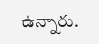ఉన్నారు.